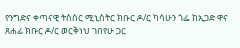የንግድና ቀጣናዊ ትስስር ሚኒስትር ክቡር ዶ/ር ካሳሁን ጎፌ ከኢጋድ ዋና ጸሐፊ ክቡር ዶ/ር ወርቅነህ ገበየሁ ጋር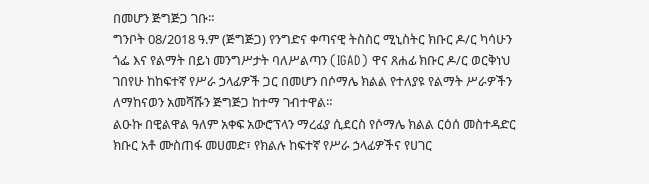በመሆን ጅግጅጋ ገቡ።
ግንቦት 08/2018 ዓ.ም (ጅግጅጋ) የንግድና ቀጣናዊ ትስስር ሚኒስትር ክቡር ዶ/ር ካሳሁን ጎፌ እና የልማት በይነ መንግሥታት ባለሥልጣን (IGAD) ዋና ጸሐፊ ክቡር ዶ/ር ወርቅነህ ገበየሁ ከከፍተኛ የሥራ ኃላፊዎች ጋር በመሆን በሶማሌ ክልል የተለያዩ የልማት ሥራዎችን ለማከናወን አመሻሹን ጅግጅጋ ከተማ ገብተዋል።
ልዑኩ በዊልዋል ዓለም አቀፍ አውሮፕላን ማረፊያ ሲደርስ የሶማሌ ክልል ርዕሰ መስተዳድር ክቡር አቶ ሙስጠፋ መሀመድ፣ የክልሉ ከፍተኛ የሥራ ኃላፊዎችና የሀገር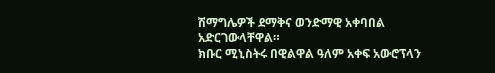ሽማግሌዎች ደማቅና ወንድማዊ አቀባበል አድርገውላቸዋል።
ክቡር ሚኒስትሩ በዊልዋል ዓለም አቀፍ አውሮፕላን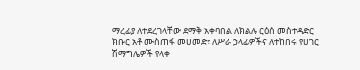ማረፊያ ለተደረገላቸው ደማቅ አቀባበል ለክልሉ ርዕሰ መስተዳድር ክቡር አቶ ሙስጠፋ መሀመድ፣ ለሥራ ኃላፊዎችና ለተከበሩ የሀገር ሽማግሌዎች የላቀ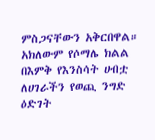ምስጋናቸውን አቅርበዋል። አክለውም የሶማሌ ክልል በእምቅ የእንስሳት ሀብቷ ለሀገራችን የወጪ ንግድ ዕድገት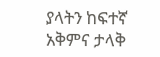ያላትን ከፍተኛ አቅምና ታላቅ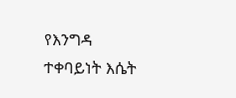የእንግዳ ተቀባይነት እሴት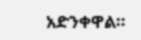አድንቀዋል።